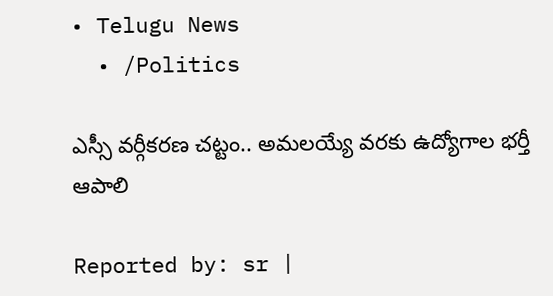• Telugu News
  • /Politics

ఎస్సీ వర్గీకరణ చట్టం.. అమలయ్యే వరకు ఉద్యోగాల భర్తీ ఆపాలి

Reported by: sr |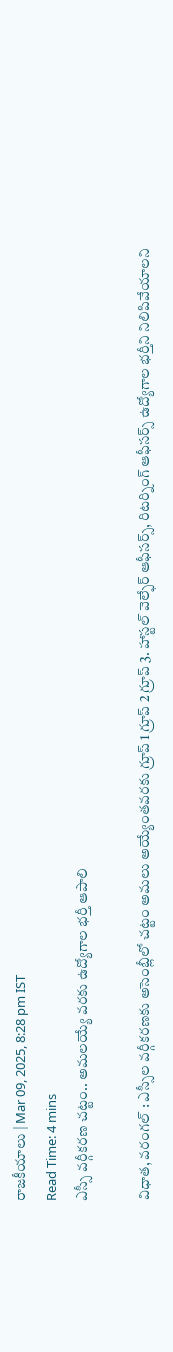రాజకీయాలు | Mar 09, 2025, 8:28 pm IST
Read Time: 4 mins
ఎస్సీ వర్గీకరణ చట్టం.. అమలయ్యే వరకు ఉద్యోగాల భర్తీ ఆపాలి

విధాత, వరంగల్ : ఎస్సీల వర్గీకరణకు అసెంబ్లీలో చట్టం అమలు అయ్యేంతవరకు గ్రూప్ 1 గ్రూప్ 2 గ్రూప్ 3. హాస్టల్ వెల్ఫేర్ ఆఫీసర్స్, రిటర్నింగ్ ఆఫీసర్స్ ఉద్యోగాల భర్తీని నిలిపివేయాలని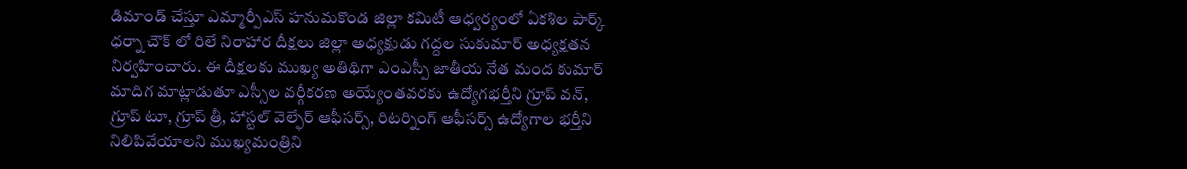డిమాండ్ చేస్తూ ఎమ్మార్పీఎస్ హనుమకొండ జిల్లా కమిటీ ఆధ్వర్యంలో ఏకశిల పార్క్ ధర్నా చౌక్ లో రిలే నిరాహార దీక్షలు జిల్లా అధ్యక్షుడు గద్దల సుకుమార్ అధ్యక్షతన నిర్వహించారు. ఈ దీక్షలకు ముఖ్య అతిథిగా ఎంఎస్పీ జాతీయ నేత మంద కుమార్ మాదిగ మాట్లాడుతూ ఎస్సీల వర్గీకరణ అయ్యేంతవరకు ఉద్యోగభర్తీని గ్రూప్ వన్, గ్రూప్ టూ, గ్రూప్ త్రీ, హాస్టల్ వెల్ఫేర్ ఆఫీసర్స్, రిటర్నింగ్ ఆఫీసర్స్ ఉద్యోగాల భర్తీని నిలిపివేయాలని ముఖ్యమంత్రిని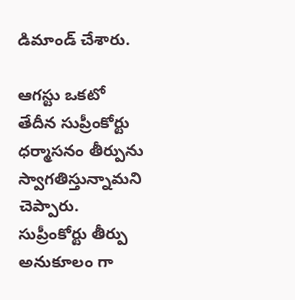డిమాండ్ చేశారు.

ఆగస్టు ఒకటో తేదీన సుప్రీంకోర్టు ధర్మాసనం తీర్పును స్వాగతిస్తున్నామని చెప్పారు. సుప్రీంకోర్టు తీర్పు అనుకూలం గా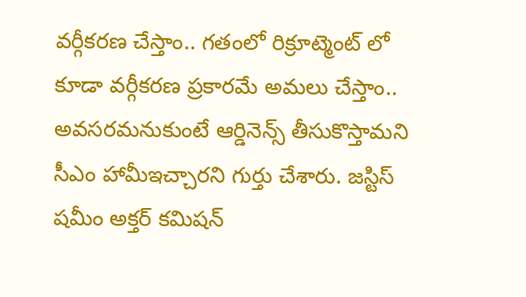వర్గీకరణ చేస్తాం.. గతంలో రిక్రూట్మెంట్ లో కూడా వర్గీకరణ ప్రకారమే అమలు చేస్తాం.. అవసరమనుకుంటే ఆర్డినెన్స్ తీసుకొస్తామని సీఎం హామీఇచ్చారని గుర్తు చేశారు. జస్టిస్ షమీం అక్తర్ కమిషన్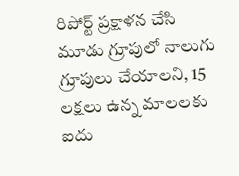రిపోర్ట్ ప్రక్షాళన చేసి మూడు గ్రూపులో నాలుగు గ్రూపులు చేయాలని, 15 లక్షలు ఉన్న మాలలకు ఐదు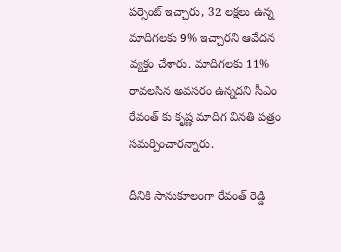పర్సెంట్ ఇచ్చారు, 32 లక్షలు ఉన్న మాదిగలకు 9% ఇచ్చారని ఆవేదన వ్యక్తం చేశారు. మాదిగలకు 11% రావలసిన అవసరం ఉన్నదని సీఎం రేవంత్ కు కృష్ణ మాదిగ వినతి పత్రం సమర్పించారన్నారు.

దీనికి సానుకూలంగా రేవంత్ రెడ్డి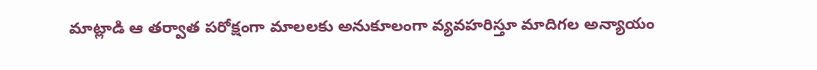మాట్లాడి ఆ తర్వాత పరోక్షంగా మాలలకు అనుకూలంగా వ్యవహరిస్తూ మాదిగల అన్యాయం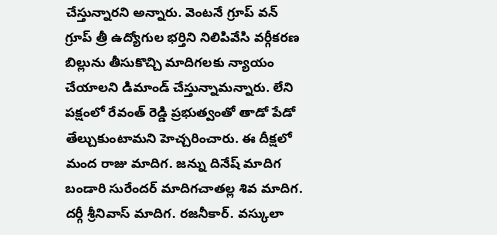చేస్తున్నారని అన్నారు. వెంటనే గ్రూప్ వన్ గ్రూప్ త్రీ ఉద్యోగుల భర్తిని నిలిపివేసి వర్గీకరణ బిల్లును తీసుకొచ్చి మాదిగలకు న్యాయం చేయాలని డిమాండ్ చేస్తున్నామన్నారు. లేని పక్షంలో రేవంత్ రెడ్డి ప్రభుత్వంతో తాడో పేడో తేల్చుకుంటామని హెచ్చరించారు. ఈ దీక్షలో మంద రాజు మాదిగ. జన్ను దినేష్ మాదిగ బండారి సురేందర్ మాదిగచాతల్ల శివ మాదిగ. దర్గీ శ్రీనివాస్ మాదిగ. రజనీకార్. వస్కులా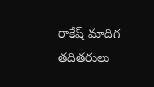రాకేష్ మాదిగ తదితరులు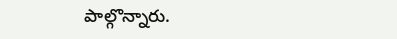పాల్గొన్నారు.